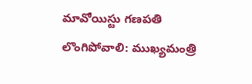మావోయిస్టు గణపతి లొంగిపోవాలి: ముఖ్యమంత్రి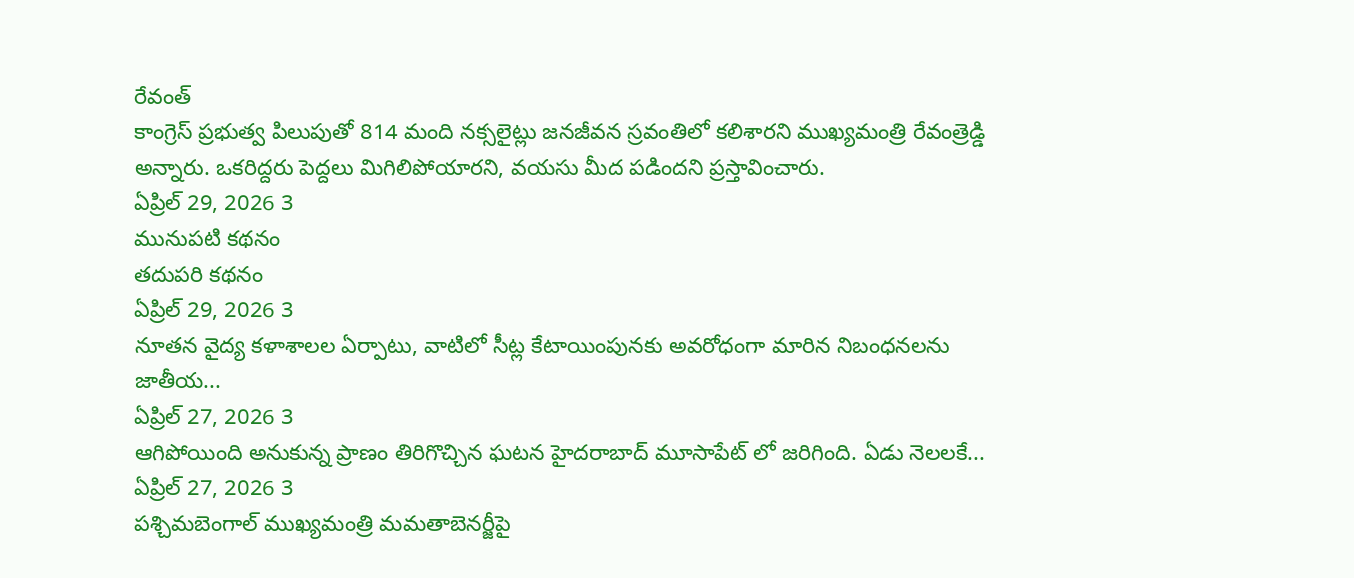రేవంత్
కాంగ్రెస్ ప్రభుత్వ పిలుపుతో 814 మంది నక్సలైట్లు జనజీవన స్రవంతిలో కలిశారని ముఖ్యమంత్రి రేవంత్రెడ్డి అన్నారు. ఒకరిద్దరు పెద్దలు మిగిలిపోయారని, వయసు మీద పడిందని ప్రస్తావించారు.
ఏప్రిల్ 29, 2026 3
మునుపటి కథనం
తదుపరి కథనం
ఏప్రిల్ 29, 2026 3
నూతన వైద్య కళాశాలల ఏర్పాటు, వాటిలో సీట్ల కేటాయింపునకు అవరోధంగా మారిన నిబంధనలను జాతీయ...
ఏప్రిల్ 27, 2026 3
ఆగిపోయింది అనుకున్న ప్రాణం తిరిగొచ్చిన ఘటన హైదరాబాద్ మూసాపేట్ లో జరిగింది. ఏడు నెలలకే...
ఏప్రిల్ 27, 2026 3
పశ్చిమబెంగాల్ ముఖ్యమంత్రి మమతాబెనర్జీపై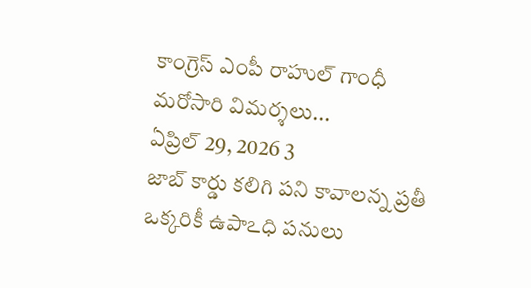కాంగ్రెస్ ఎంపీ రాహుల్ గాంధీ మరోసారి విమర్శలు...
ఏప్రిల్ 29, 2026 3
జాబ్ కార్డు కలిగి పని కావాలన్న ప్రతీ ఒక్కరికీ ఉపాఽధి పనులు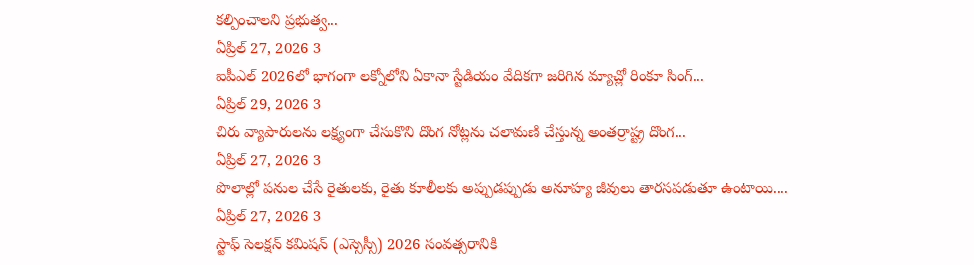కల్పించాలని ప్రభుత్వ...
ఏప్రిల్ 27, 2026 3
ఐపీఎల్ 2026లో భాగంగా లక్నోలోని ఏకానా స్టేడియం వేదికగా జరిగిన మ్యాచ్లో రింకూ సింగ్...
ఏప్రిల్ 29, 2026 3
చిరు వ్యాపారులను లక్ష్యంగా చేసుకొని దొంగ నోట్లను చలామణి చేస్తున్న అంతర్రాష్ట్ర దొంగ...
ఏప్రిల్ 27, 2026 3
పొలాల్లో పనుల చేసే రైతులకు, రైతు కూలీలకు అప్పుడప్పుడు అనూహ్య జీవులు తారసపడుతూ ఉంటాయి....
ఏప్రిల్ 27, 2026 3
స్టాఫ్ సెలక్షన్ కమిషన్ (ఎస్సెస్సీ) 2026 సంవత్సరానికి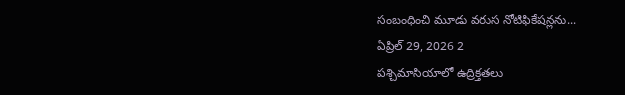సంబంధించి మూడు వరుస నోటిఫికేషన్లను...
ఏప్రిల్ 29, 2026 2
పశ్చిమాసియాలో ఉద్రిక్తతలు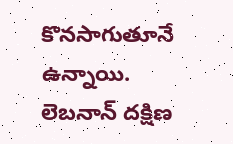కొనసాగుతూనే ఉన్నాయి. లెబనాన్ దక్షిణ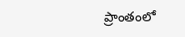ప్రాంతంలో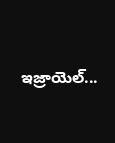ఇజ్రాయెల్...